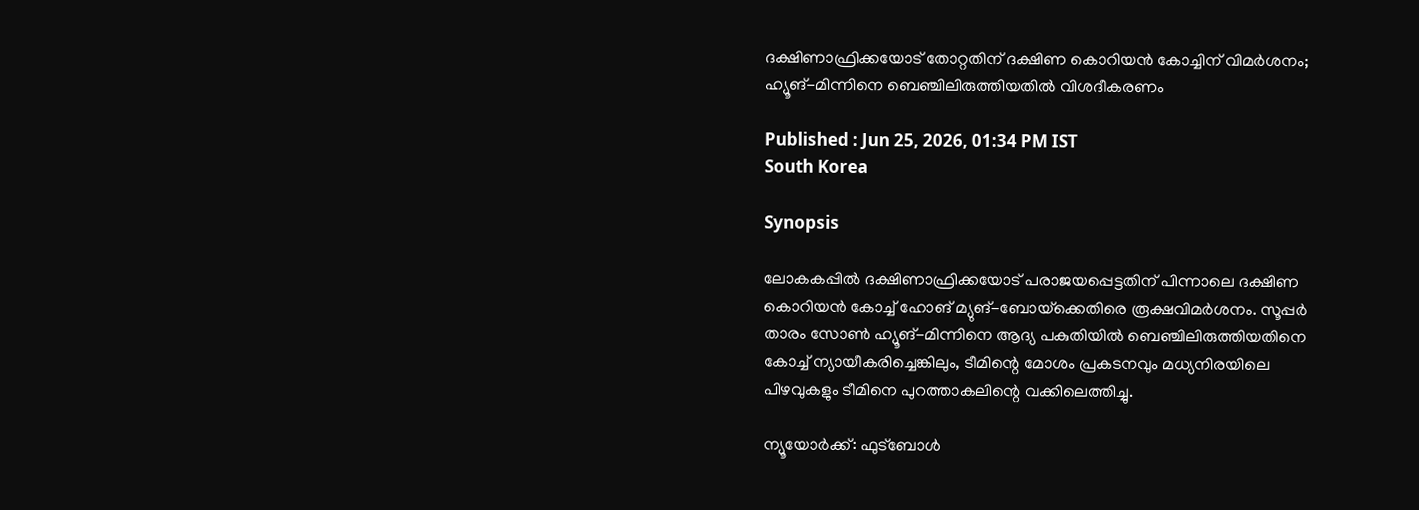ദക്ഷിണാഫ്രിക്കയോട് തോറ്റതിന് ദക്ഷിണ കൊറിയന്‍ കോച്ചിന് വിമര്‍ശനം; ഹ്യൂങ്-മിന്നിനെ ബെഞ്ചിലിരുത്തിയതില്‍ വിശദീകരണം

Published : Jun 25, 2026, 01:34 PM IST
South Korea

Synopsis

ലോകകപ്പില്‍ ദക്ഷിണാഫ്രിക്കയോട് പരാജയപ്പെട്ടതിന് പിന്നാലെ ദക്ഷിണ കൊറിയന്‍ കോച്ച് ഹോങ് മ്യുങ്-ബോയ്‌ക്കെതിരെ രൂക്ഷവിമര്‍ശനം. സൂപ്പര്‍ താരം സോണ്‍ ഹ്യൂങ്-മിന്നിനെ ആദ്യ പകുതിയില്‍ ബെഞ്ചിലിരുത്തിയതിനെ കോച്ച് ന്യായീകരിച്ചെങ്കിലും, ടീമിന്റെ മോശം പ്രകടനവും മധ്യനിരയിലെ പിഴവുകളും ടീമിനെ പുറത്താകലിന്റെ വക്കിലെത്തിച്ചു.

ന്യൂയോര്‍ക്ക്: ഫുട്‌ബോള്‍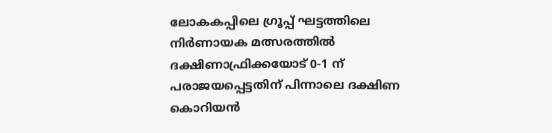ലോകകപ്പിലെ ഗ്രൂപ്പ് ഘട്ടത്തിലെ നിര്‍ണായക മത്സരത്തില്‍ ദക്ഷിണാഫ്രിക്കയോട് 0-1 ന് പരാജയപ്പെട്ടതിന് പിന്നാലെ ദക്ഷിണ കൊറിയന്‍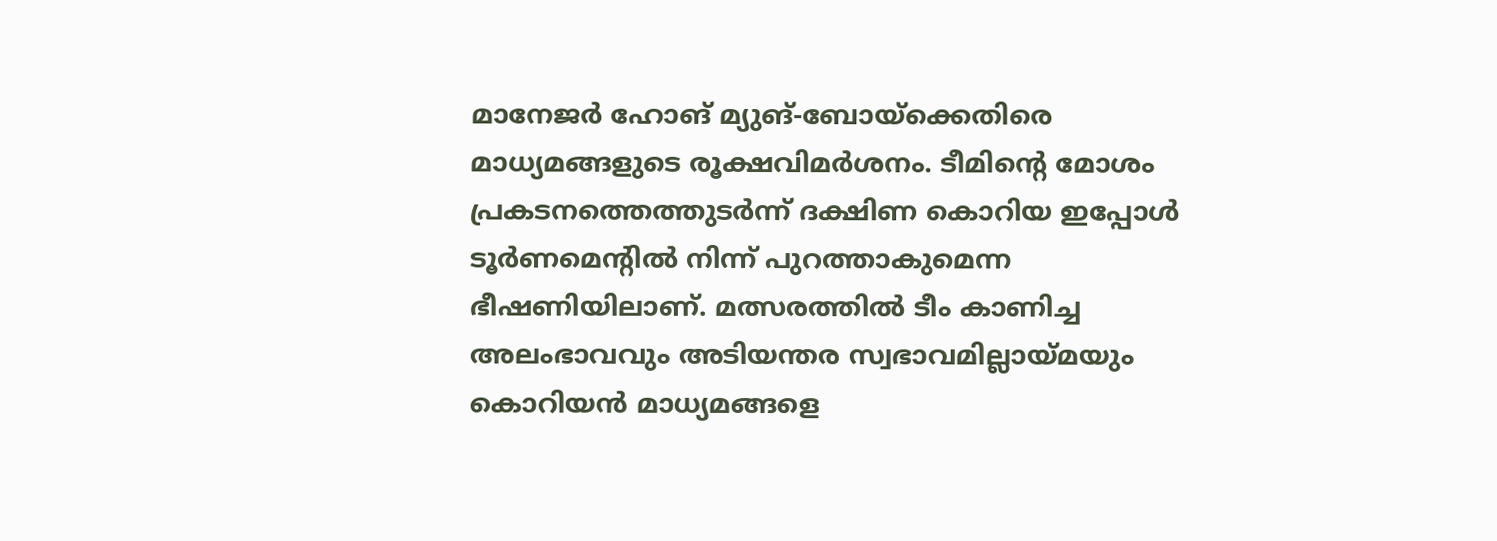മാനേജര്‍ ഹോങ് മ്യുങ്-ബോയ്‌ക്കെതിരെ മാധ്യമങ്ങളുടെ രൂക്ഷവിമര്‍ശനം. ടീമിന്റെ മോശം പ്രകടനത്തെത്തുടര്‍ന്ന് ദക്ഷിണ കൊറിയ ഇപ്പോള്‍ ടൂര്‍ണമെന്റില്‍ നിന്ന് പുറത്താകുമെന്ന ഭീഷണിയിലാണ്. മത്സരത്തില്‍ ടീം കാണിച്ച അലംഭാവവും അടിയന്തര സ്വഭാവമില്ലായ്മയും കൊറിയന്‍ മാധ്യമങ്ങളെ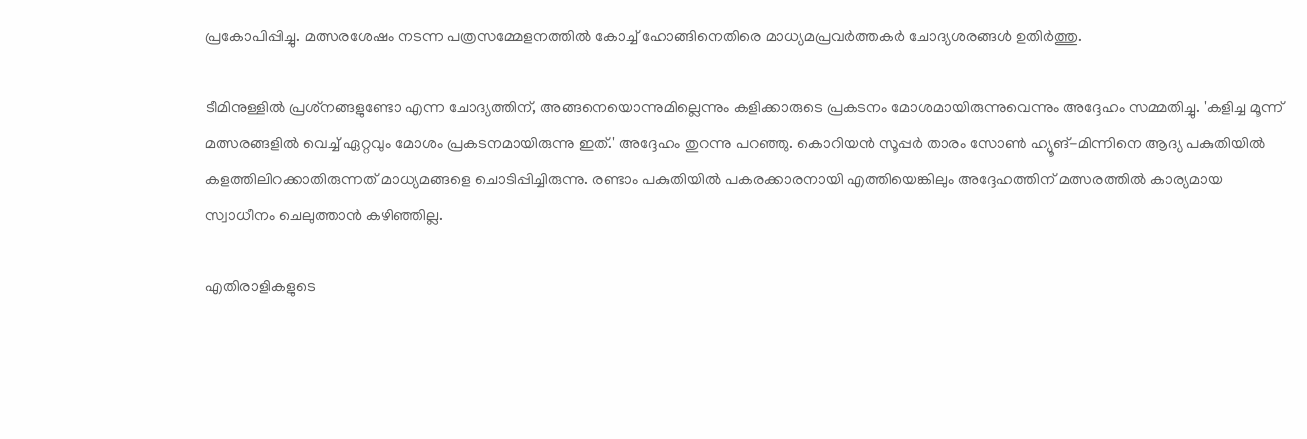പ്രകോപിപ്പിച്ചു. മത്സരശേഷം നടന്ന പത്രസമ്മേളനത്തില്‍ കോച്ച് ഹോങ്ങിനെതിരെ മാധ്യമപ്രവര്‍ത്തകര്‍ ചോദ്യശരങ്ങള്‍ ഉതിര്‍ത്തു.

ടീമിനുള്ളില്‍ പ്രശ്‌നങ്ങളുണ്ടോ എന്ന ചോദ്യത്തിന്, അങ്ങനെയൊന്നുമില്ലെന്നും കളിക്കാരുടെ പ്രകടനം മോശമായിരുന്നുവെന്നും അദ്ദേഹം സമ്മതിച്ചു. 'കളിച്ച മൂന്ന് മത്സരങ്ങളില്‍ വെച്ച് ഏറ്റവും മോശം പ്രകടനമായിരുന്നു ഇത്.' അദ്ദേഹം തുറന്നു പറഞ്ഞു. കൊറിയന്‍ സൂപ്പര്‍ താരം സോണ്‍ ഹ്യൂങ്-മിന്നിനെ ആദ്യ പകുതിയില്‍ കളത്തിലിറക്കാതിരുന്നത് മാധ്യമങ്ങളെ ചൊടിപ്പിച്ചിരുന്നു. രണ്ടാം പകുതിയില്‍ പകരക്കാരനായി എത്തിയെങ്കിലും അദ്ദേഹത്തിന് മത്സരത്തില്‍ കാര്യമായ സ്വാധീനം ചെലുത്താന്‍ കഴിഞ്ഞില്ല.

എതിരാളികളുടെ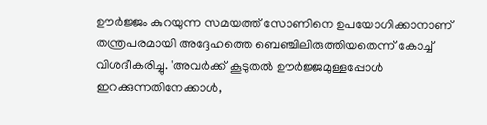ഊര്‍ജ്ജം കുറയുന്ന സമയത്ത് സോണിനെ ഉപയോഗിക്കാനാണ് തന്ത്രപരമായി അദ്ദേഹത്തെ ബെഞ്ചിലിരുത്തിയതെന്ന് കോച്ച് വിശദീകരിച്ചു. 'അവര്‍ക്ക് കൂടുതല്‍ ഊര്‍ജ്ജമുള്ളപ്പോള്‍ ഇറക്കുന്നതിനേക്കാള്‍,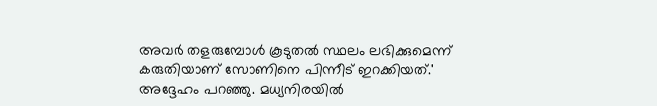അവര്‍ തളരുമ്പോള്‍ കൂടുതല്‍ സ്ഥലം ലഭിക്കുമെന്ന് കരുതിയാണ് സോണിനെ പിന്നീട് ഇറക്കിയത്.' അദ്ദേഹം പറഞ്ഞു. മധ്യനിരയില്‍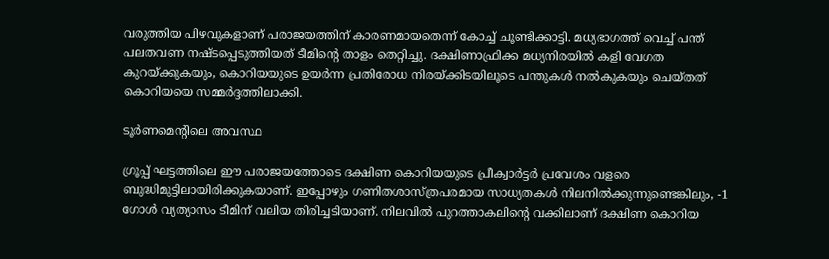വരുത്തിയ പിഴവുകളാണ് പരാജയത്തിന് കാരണമായതെന്ന് കോച്ച് ചൂണ്ടിക്കാട്ടി. മധ്യഭാഗത്ത് വെച്ച് പന്ത് പലതവണ നഷ്ടപ്പെടുത്തിയത് ടീമിന്റെ താളം തെറ്റിച്ചു. ദക്ഷിണാഫ്രിക്ക മധ്യനിരയില്‍ കളി വേഗത കുറയ്ക്കുകയും, കൊറിയയുടെ ഉയര്‍ന്ന പ്രതിരോധ നിരയ്ക്കിടയിലൂടെ പന്തുകള്‍ നല്‍കുകയും ചെയ്തത് കൊറിയയെ സമ്മര്‍ദ്ദത്തിലാക്കി.

ടൂര്‍ണമെന്റിലെ അവസ്ഥ

ഗ്രൂപ്പ് ഘട്ടത്തിലെ ഈ പരാജയത്തോടെ ദക്ഷിണ കൊറിയയുടെ പ്രീക്വാര്‍ട്ടര്‍ പ്രവേശം വളരെ ബുദ്ധിമുട്ടിലായിരിക്കുകയാണ്. ഇപ്പോഴും ഗണിതശാസ്ത്രപരമായ സാധ്യതകള്‍ നിലനില്‍ക്കുന്നുണ്ടെങ്കിലും, -1 ഗോള്‍ വ്യത്യാസം ടീമിന് വലിയ തിരിച്ചടിയാണ്. നിലവില്‍ പുറത്താകലിന്റെ വക്കിലാണ് ദക്ഷിണ കൊറിയ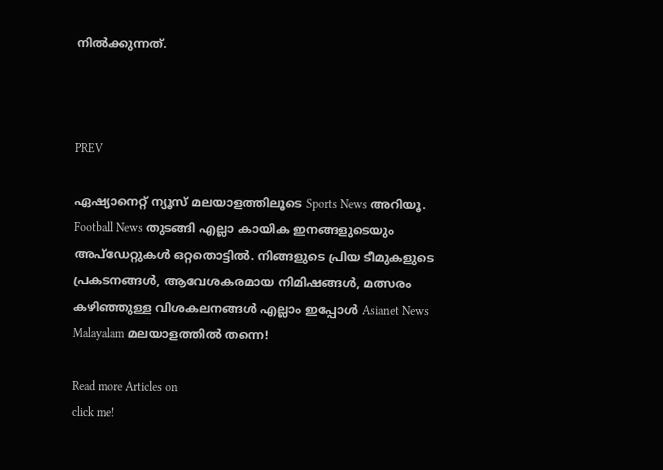നില്‍ക്കുന്നത്.



PREV

ഏഷ്യാനെറ്റ് ന്യൂസ് മലയാളത്തിലൂടെ Sports News അറിയൂ.  Football News തുടങ്ങി എല്ലാ കായിക ഇനങ്ങളുടെയും അപ്‌ഡേറ്റുകൾ ഒറ്റതൊട്ടിൽ. നിങ്ങളുടെ പ്രിയ ടീമുകളുടെ പ്രകടനങ്ങൾ, ആവേശകരമായ നിമിഷങ്ങൾ, മത്സരം കഴിഞ്ഞുള്ള വിശകലനങ്ങൾ എല്ലാം ഇപ്പോൾ Asianet News Malayalam മലയാളത്തിൽ തന്നെ!

Read more Articles on
click me!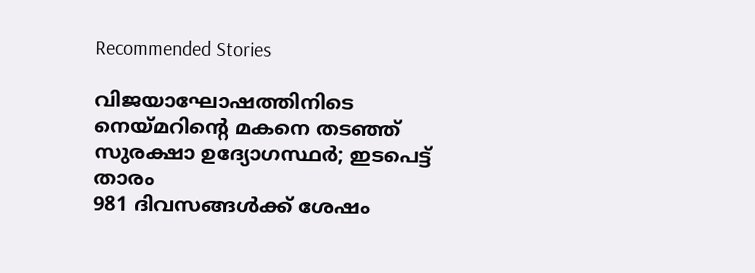Recommended Stories

വിജയാഘോഷത്തിനിടെ നെയ്മറിന്റെ മകനെ തടഞ്ഞ് സുരക്ഷാ ഉദ്യോഗസ്ഥര്‍; ഇടപെട്ട് താരം
981 ദിവസങ്ങള്‍ക്ക് ശേഷം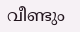വീണ്ടും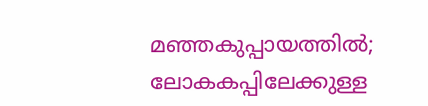മഞ്ഞകുപ്പായത്തില്‍; ലോകകപ്പിലേക്കുള്ള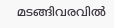മടങ്ങിവരവില്‍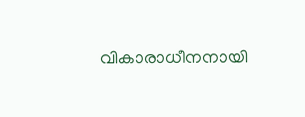വികാരാധീനനായി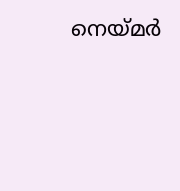നെയ്മര്‍